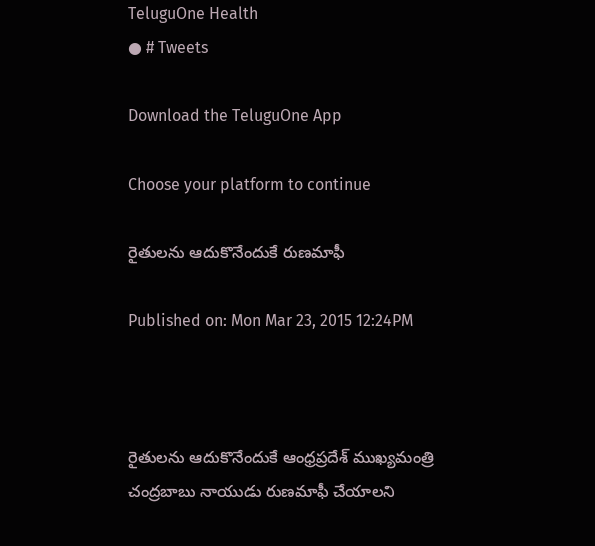TeluguOne Health
● # Tweets

Download the TeluguOne App

Choose your platform to continue

రైతులను ఆదుకొనేందుకే రుణమాఫీ

Published on: Mon Mar 23, 2015 12:24PM



రైతులను ఆదుకొనేందుకే ఆంధ్రప్రదేశ్ ముఖ్యమంత్రి చంద్రబాబు నాయుడు రుణమాఫీ చేయాలని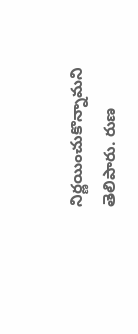నిర్ణయించుకొన్నామని తెలిపారు. రుణ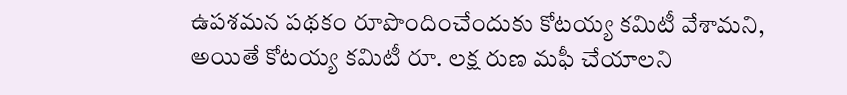ఉపశమన పథకం రూపొందించేందుకు కోటయ్య కమిటీ వేశామని, అయితే కోటయ్య కమిటీ రూ. లక్ష రుణ మఫీ చేయాలని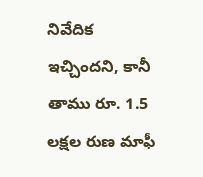నివేదిక ఇచ్చిందని, కానీ తాము రూ. 1.5 లక్షల రుణ మాఫీ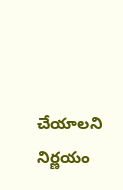చేయాలని నిర్ణయం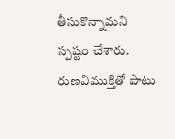తీసుకొన్నామని స్పష్టం చేశారు. రుణవిముక్తితో పాటు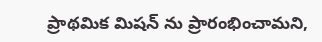ప్రాథమిక మిషన్ ను ప్రారంభించామని,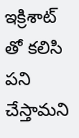ఇక్రిశాట్ తో కలిసి పని చేస్తామని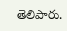తెలిపారు.